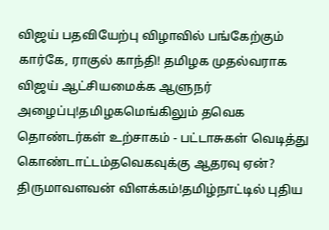விஜய் பதவியேற்பு விழாவில் பங்கேற்கும் கார்கே, ராகுல் காந்தி! தமிழக முதல்வராக விஜய் ஆட்சியமைக்க ஆளுநர் அழைப்பு!தமிழகமெங்கிலும் தவெக தொண்டர்கள் உற்சாகம் - பட்டாசுகள் வெடித்து கொண்டாட்டம்தவெகவுக்கு ஆதரவு ஏன்? திருமாவளவன் விளக்கம்!தமிழ்நாட்டில் புதிய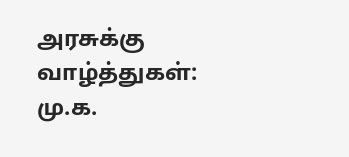அரசுக்கு வாழ்த்துகள்: மு.க.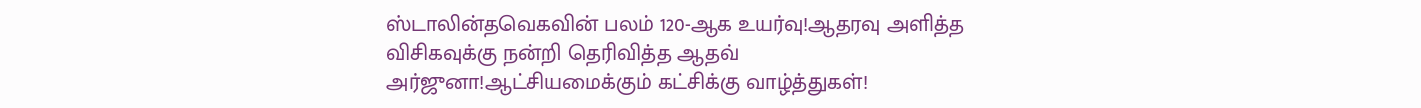ஸ்டாலின்தவெகவின் பலம் 120-ஆக உயர்வு!ஆதரவு அளித்த விசிகவுக்கு நன்றி தெரிவித்த ஆதவ் அர்ஜுனா!ஆட்சியமைக்கும் கட்சிக்கு வாழ்த்துகள்!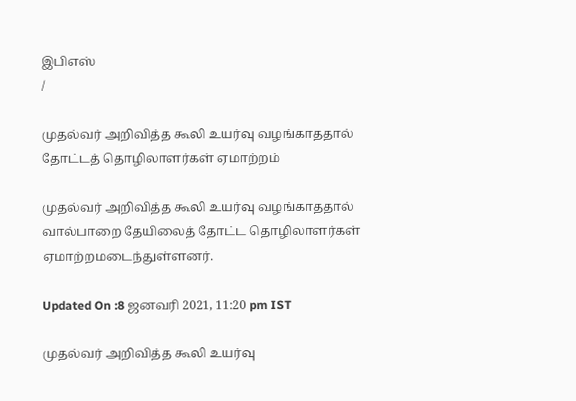இபிஎஸ்
/

முதல்வர் அறிவித்த கூலி உயர்வு வழங்காததால் தோட்டத் தொழிலாளர்கள் ஏமாற்றம்

முதல்வர் அறிவித்த கூலி உயர்வு வழங்காததால் வால்பாறை தேயிலைத் தோட்ட தொழிலாளர்கள் ஏமாற்றமடைந்துள்ளனர்.

Updated On :8 ஜனவரி 2021, 11:20 pm IST

முதல்வர் அறிவித்த கூலி உயர்வு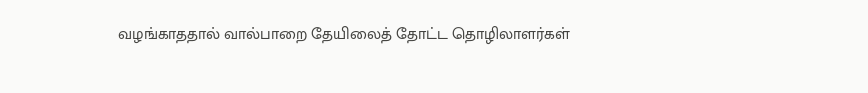வழங்காததால் வால்பாறை தேயிலைத் தோட்ட தொழிலாளர்கள்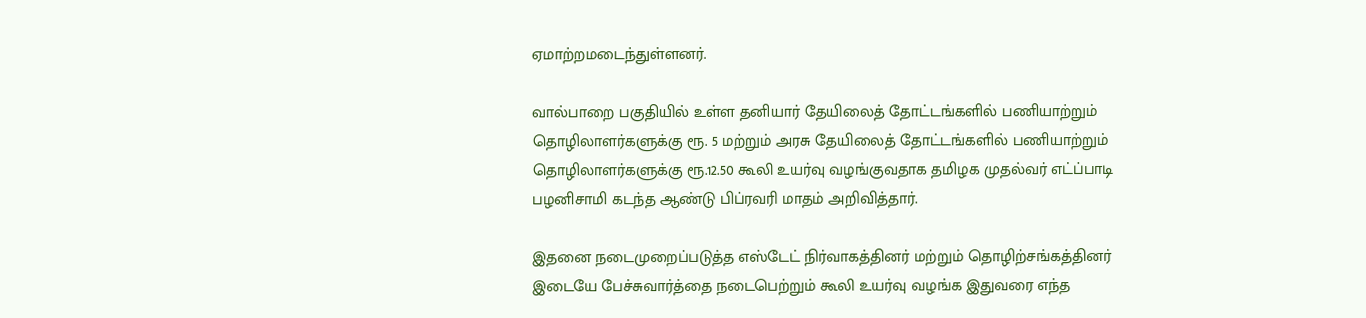ஏமாற்றமடைந்துள்ளனர்.

வால்பாறை பகுதியில் உள்ள தனியார் தேயிலைத் தோட்டங்களில் பணியாற்றும் தொழிலாளர்களுக்கு ரூ. 5 மற்றும் அரசு தேயிலைத் தோட்டங்களில் பணியாற்றும் தொழிலாளர்களுக்கு ரூ.12.50 கூலி உயர்வு வழங்குவதாக தமிழக முதல்வர் எட்ப்பாடி பழனிசாமி கடந்த ஆண்டு பிப்ரவரி மாதம் அறிவித்தார்.

இதனை நடைமுறைப்படுத்த எஸ்டேட் நிர்வாகத்தினர் மற்றும் தொழிற்சங்கத்தினர் இடையே பேச்சுவார்த்தை நடைபெற்றும் கூலி உயர்வு வழங்க இதுவரை எந்த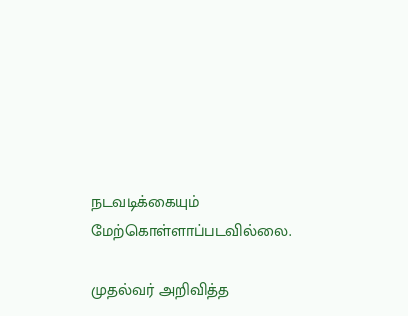நடவடிக்கையும் மேற்கொள்ளாப்படவில்லை.

முதல்வர் அறிவித்த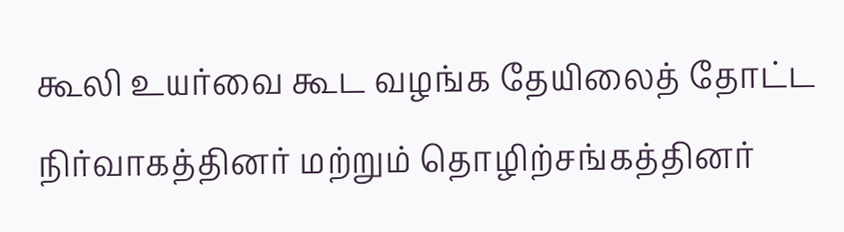கூலி உயர்வை கூட வழங்க தேயிலைத் தோட்ட நிர்வாகத்தினர் மற்றும் தொழிற்சங்கத்தினர்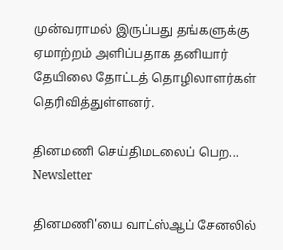முன்வராமல் இருப்பது தங்களுக்கு ஏமாற்றம் அளிப்பதாக தனியார் தேயிலை தோட்டத் தொழிலாளர்கள் தெரிவித்துள்ளனர்.

தினமணி செய்திமடலைப் பெற... Newsletter

தினமணி'யை வாட்ஸ்ஆப் சேனலில்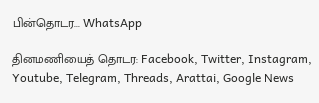பின்தொடர... WhatsApp

தினமணியைத் தொடர: Facebook, Twitter, Instagram, Youtube, Telegram, Threads, Arattai, Google News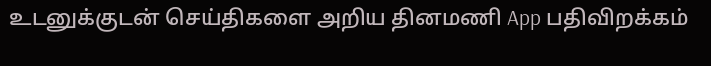உடனுக்குடன் செய்திகளை அறிய தினமணி App பதிவிறக்கம்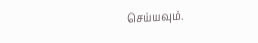செய்யவும்.